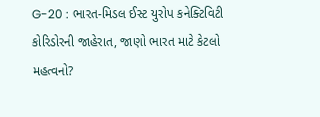G-20 : ભારત-મિડલ ઈસ્ટ યુરોપ કનેક્ટિવિટી કોરિડોરની જાહેરાત, જાણો ભારત માટે કેટલો મહત્વનો?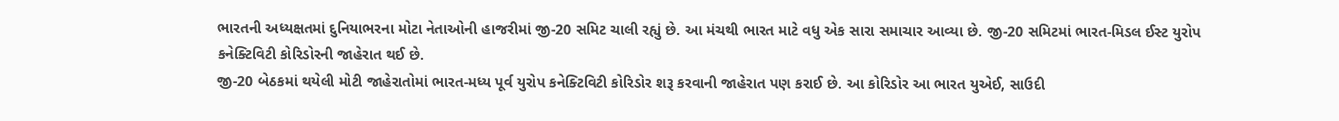ભારતની અધ્યક્ષતમાં દુનિયાભરના મોટા નેતાઓની હાજરીમાં જી-20 સમિટ ચાલી રહ્યું છે. આ મંચથી ભારત માટે વધુ એક સારા સમાચાર આવ્યા છે. જી-20 સમિટમાં ભારત-મિડલ ઈસ્ટ યુરોપ કનેક્ટિવિટી કોરિડોરની જાહેરાત થઈ છે.
જી-20 બેઠકમાં થયેલી મોટી જાહેરાતોમાં ભારત-મધ્ય પૂર્વ યુરોપ કનેક્ટિવિટી કોરિડોર શરૂ કરવાની જાહેરાત પણ કરાઈ છે. આ કોરિડોર આ ભારત યુએઈ, સાઉદી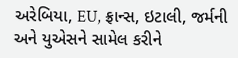અરેબિયા, EU, ફ્રાન્સ, ઇટાલી, જર્મની અને યુએસને સામેલ કરીને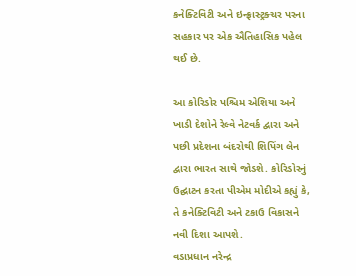કનેક્ટિવિટી અને ઇન્ફ્રાસ્ટ્રક્ચર પરના સહકાર પર એક ઐતિહાસિક પહેલ થઈ છે.

આ કોરિડોર પશ્ચિમ એશિયા અને ખાડી દેશોને રેલ્વે નેટવર્ક દ્વારા અને પછી પ્રદેશના બંદરોથી શિપિંગ લેન દ્વારા ભારત સાથે જોડશે. કોરિડોરનું ઉદ્ઘાટન કરતા પીએમ મોદીએ કહ્યું કે, તે કનેક્ટિવિટી અને ટકાઉ વિકાસને નવી દિશા આપશે.
વડાપ્રધાન નરેન્દ્ર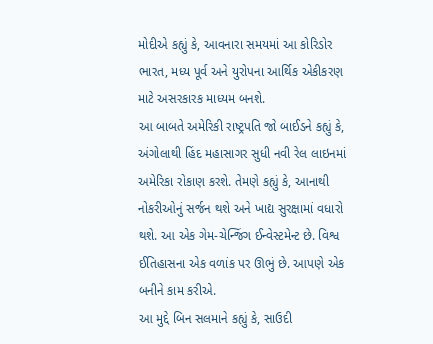મોદીએ કહ્યું કે, આવનારા સમયમાં આ કોરિડોર ભારત, મધ્ય પૂર્વ અને યુરોપના આર્થિક એકીકરણ માટે અસરકારક માધ્યમ બનશે.
આ બાબતે અમેરિકી રાષ્ટ્રપતિ જો બાઈડને કહ્યું કે, અંગોલાથી હિંદ મહાસાગર સુધી નવી રેલ લાઇનમાં અમેરિકા રોકાણ કરશે. તેમણે કહ્યું કે, આનાથી નોકરીઓનું સર્જન થશે અને ખાદ્ય સુરક્ષામાં વધારો થશે. આ એક ગેમ-ચેન્જિંગ ઈન્વેસ્ટમેન્ટ છે. વિશ્વ ઈતિહાસના એક વળાંક પર ઊભું છે. આપણે એક બનીને કામ કરીએ.
આ મુદ્દે બિન સલમાને કહ્યું કે, સાઉદી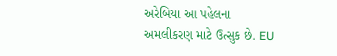અરેબિયા આ પહેલના અમલીકરણ માટે ઉત્સુક છે. EU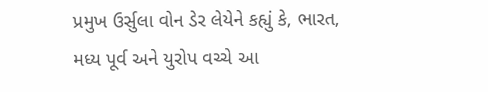પ્રમુખ ઉર્સુલા વોન ડેર લેયેને કહ્યું કે, ભારત, મધ્ય પૂર્વ અને યુરોપ વચ્ચે આ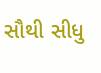સૌથી સીધુ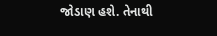જોડાણ હશે. તેનાથી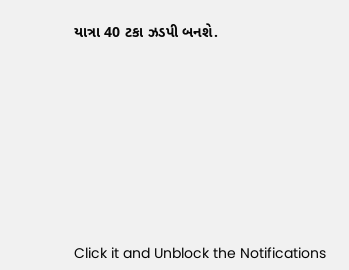યાત્રા 40 ટકા ઝડપી બનશે.












Click it and Unblock the Notifications